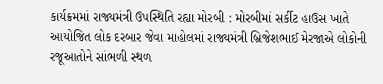કાર્યક્રમમાં રાજ્યમંત્રી ઉપસ્થિતિ રહ્યા મોરબી : મોરબીમાં સર્કીટ હાઉસ ખાતે આયોજિત લોક દરબાર જેવા માહોલમાં રાજ્યમંત્રી બ્રિજેશભાઈ મેરજાએ લોકોની રજૂઆતોને સાંભળી સ્થળ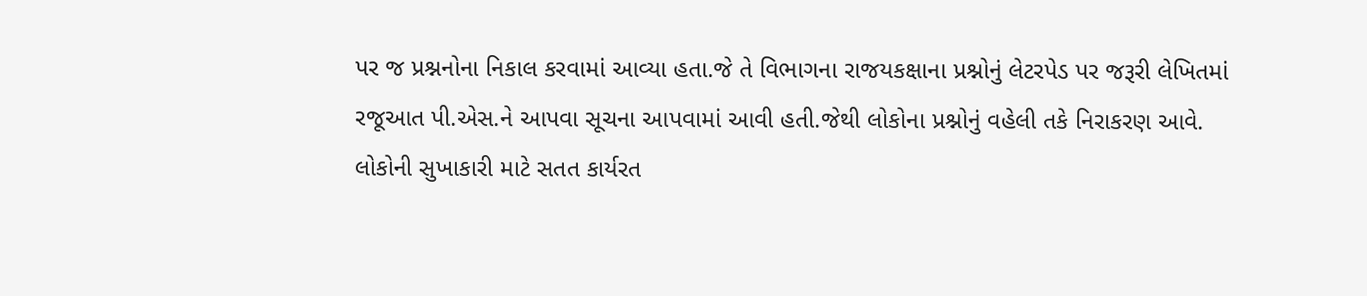પર જ પ્રશ્નનોના નિકાલ કરવામાં આવ્યા હતા.જે તે વિભાગના રાજયકક્ષાના પ્રશ્નોનું લેટરપેડ પર જરૂરી લેખિતમાં રજૂઆત પી.એસ.ને આપવા સૂચના આપવામાં આવી હતી.જેથી લોકોના પ્રશ્નોનું વહેલી તકે નિરાકરણ આવે. લોકોની સુખાકારી માટે સતત કાર્યરત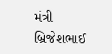મંત્રી બ્રિજેશભાઈ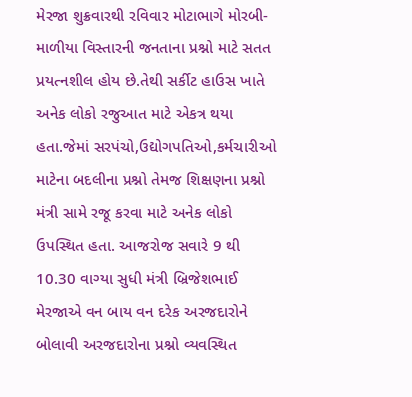મેરજા શુક્રવારથી રવિવાર મોટાભાગે મોરબી-માળીયા વિસ્તારની જનતાના પ્રશ્નો માટે સતત પ્રયત્નશીલ હોય છે.તેથી સર્કીટ હાઉસ ખાતે અનેક લોકો રજુઆત માટે એકત્ર થયા હતા.જેમાં સરપંચો,ઉદ્યોગપતિઓ,કર્મચારીઓ માટેના બદલીના પ્રશ્નો તેમજ શિક્ષણના પ્રશ્નો મંત્રી સામે રજૂ કરવા માટે અનેક લોકો ઉપસ્થિત હતા. આજરોજ સવારે 9 થી 10.30 વાગ્યા સુધી મંત્રી બ્રિજેશભાઈ મેરજાએ વન બાય વન દરેક અરજદારોને બોલાવી અરજદારોના પ્રશ્નો વ્યવસ્થિત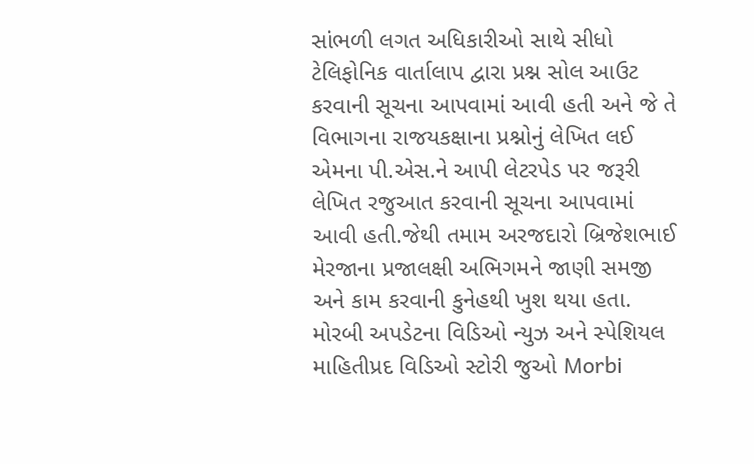સાંભળી લગત અધિકારીઓ સાથે સીધો ટેલિફોનિક વાર્તાલાપ દ્વારા પ્રશ્ન સોલ આઉટ કરવાની સૂચના આપવામાં આવી હતી અને જે તે વિભાગના રાજયકક્ષાના પ્રશ્નોનું લેખિત લઈ એમના પી.એસ.ને આપી લેટરપેડ પર જરૂરી લેખિત રજુઆત કરવાની સૂચના આપવામાં આવી હતી.જેથી તમામ અરજદારો બ્રિજેશભાઈ મેરજાના પ્રજાલક્ષી અભિગમને જાણી સમજી અને કામ કરવાની કુનેહથી ખુશ થયા હતા. મોરબી અપડેટના વિડિઓ ન્યુઝ અને સ્પેશિયલ માહિતીપ્રદ વિડિઓ સ્ટોરી જુઓ Morbi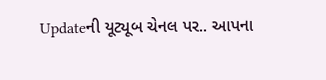Updateની યૂટ્યૂબ ચેનલ પર.. આપના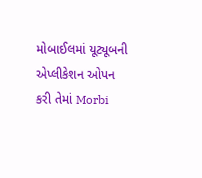મોબાઈલમાં યૂટ્યૂબની એપ્લીકેશન ઓપન કરી તેમાં Morbi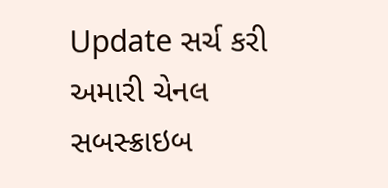Update સર્ચ કરી અમારી ચેનલ સબસ્ક્રાઇબ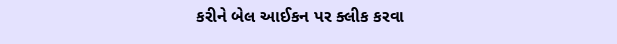કરીને બેલ આઈકન પર ક્લીક કરવા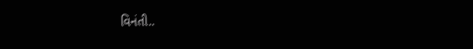વિનંતી..